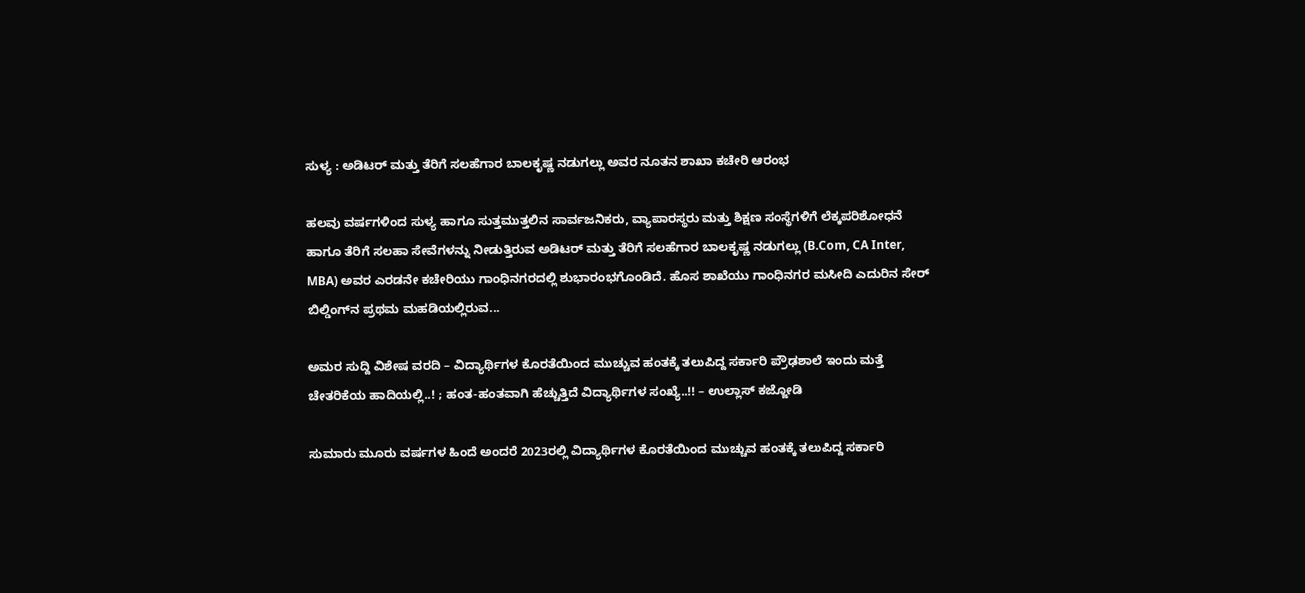ಸುಳ್ಯ : ಅಡಿಟರ್ ಮತ್ತು ತೆರಿಗೆ ಸಲಹೆಗಾರ ಬಾಲಕೃಷ್ಣ ನಡುಗಲ್ಲು ಅವರ ನೂತನ ಶಾಖಾ ಕಚೇರಿ ಆರಂಭ

ಹಲವು ವರ್ಷಗಳಿಂದ ಸುಳ್ಯ ಹಾಗೂ ಸುತ್ತಮುತ್ತಲಿನ ಸಾರ್ವಜನಿಕರು, ವ್ಯಾಪಾರಸ್ಥರು ಮತ್ತು ಶಿಕ್ಷಣ ಸಂಸ್ಥೆಗಳಿಗೆ ಲೆಕ್ಕಪರಿಶೋಧನೆ ಹಾಗೂ ತೆರಿಗೆ ಸಲಹಾ ಸೇವೆಗಳನ್ನು ನೀಡುತ್ತಿರುವ ಅಡಿಟರ್ ಮತ್ತು ತೆರಿಗೆ ಸಲಹೆಗಾರ ಬಾಲಕೃಷ್ಣ ನಡುಗಲ್ಲು (B.Com, CA Inter, MBA) ಅವರ ಎರಡನೇ ಕಚೇರಿಯು ಗಾಂಧಿನಗರದಲ್ಲಿ ಶುಭಾರಂಭಗೊಂಡಿದೆ. ಹೊಸ ಶಾಖೆಯು ಗಾಂಧಿನಗರ ಮಸೀದಿ ಎದುರಿನ ಸೇರ್ ಬಿಲ್ಡಿಂಗ್‌ನ ಪ್ರಥಮ ಮಹಡಿಯಲ್ಲಿರುವ...

ಅಮರ ಸುದ್ದಿ ವಿಶೇಷ ವರದಿ – ವಿದ್ಯಾರ್ಥಿಗಳ ಕೊರತೆಯಿಂದ ಮುಚ್ಚುವ ಹಂತಕ್ಕೆ ತಲುಪಿದ್ದ ಸರ್ಕಾರಿ ಪ್ರೌಢಶಾಲೆ ಇಂದು ಮತ್ತೆ ಚೇತರಿಕೆಯ ಹಾದಿಯಲ್ಲಿ..! ; ಹಂತ-ಹಂತವಾಗಿ ಹೆಚ್ಚುತ್ತಿದೆ ವಿದ್ಯಾರ್ಥಿಗಳ ಸಂಖ್ಯೆ..!! – ಉಲ್ಲಾಸ್ ಕಜ್ಜೋಡಿ

ಸುಮಾರು ಮೂರು ವರ್ಷಗಳ ಹಿಂದೆ ಅಂದರೆ 2023ರಲ್ಲಿ ವಿದ್ಯಾರ್ಥಿಗಳ ಕೊರತೆಯಿಂದ ಮುಚ್ಚುವ ಹಂತಕ್ಕೆ ತಲುಪಿದ್ದ ಸರ್ಕಾರಿ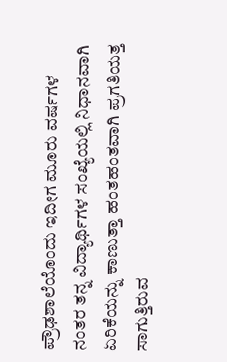ಪ್ರೌಢಶಾಲೆಯೊಂದು ಇದೀಗ ಮೂರು ವರ್ಷಗಳ ನಂತರ ತನ್ನ ವಿದ್ಯಾರ್ಥಿಗಳ ಸಂಖ್ಯೆಯಲ್ಲಿ ನಿಧಾನವಾಗಿ ಏರಿಕೆಯನ್ನು ಕಾಣುತ್ತಾ ಹಂತಹಂತವಾಗಿ ಪ್ರಗತಿಯತ್ತ ಸಾಗುತ್ತಿರುವ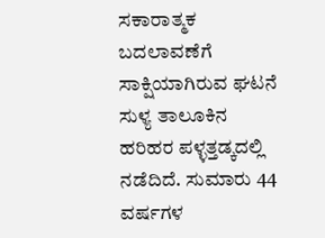ಸಕಾರಾತ್ಮಕ ಬದಲಾವಣೆಗೆ ಸಾಕ್ಷಿಯಾಗಿರುವ ಘಟನೆ ಸುಳ್ಯ ತಾಲೂಕಿನ ಹರಿಹರ ಪಳ್ಳತ್ತಡ್ಕದಲ್ಲಿ ನಡೆದಿದೆ. ಸುಮಾರು 44 ವರ್ಷಗಳ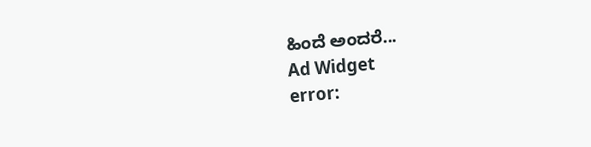ಹಿಂದೆ ಅಂದರೆ...
Ad Widget
error: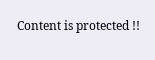Content is protected !!